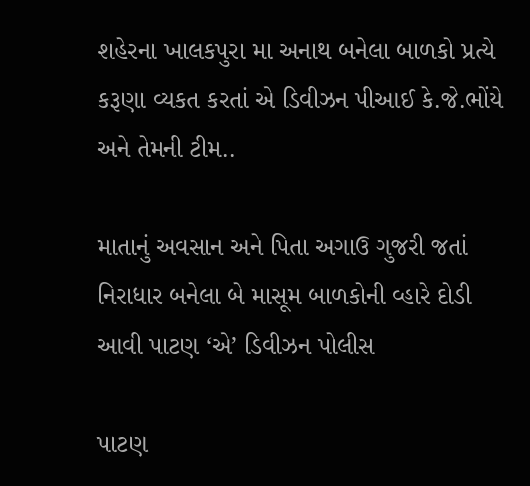શહેરના ખાલકપુરા મા અનાથ બનેલા બાળકો પ્રત્યે કરૂણા વ્યકત કરતાં એ ડિવીઝન પીઆઈ કે.જે.ભોંયે અને તેમની ટીમ..

માતાનું અવસાન અને પિતા અગાઉ ગુજરી જતાં નિરાધાર બનેલા બે માસૂમ બાળકોની વ્હારે દોડી આવી પાટણ ‘એ’ ડિવીઝન પોલીસ

પાટણ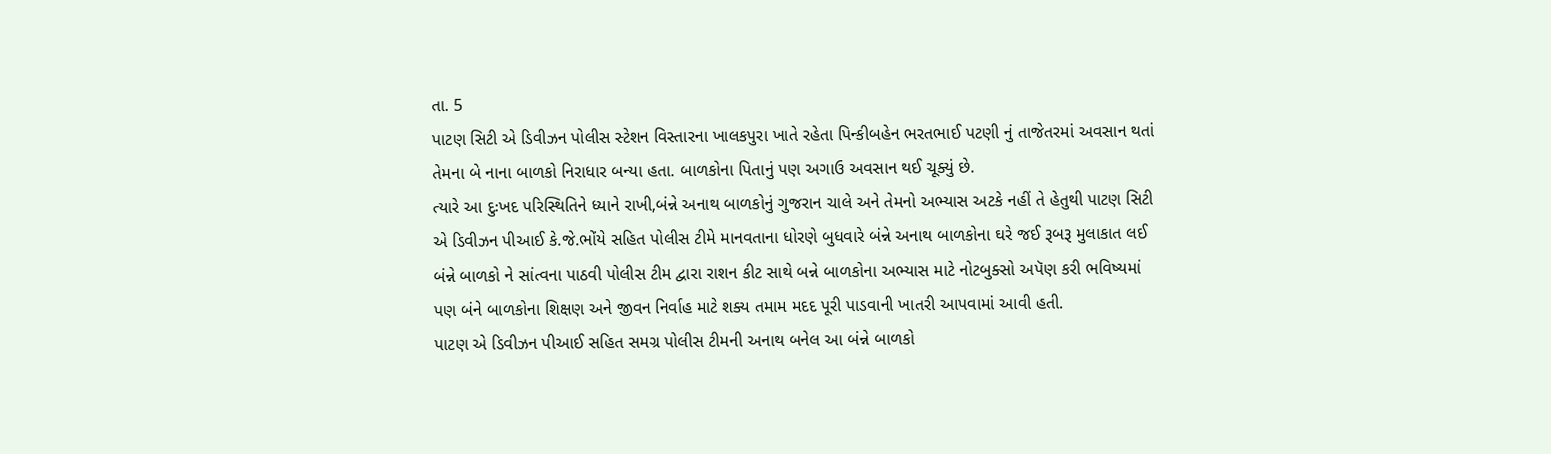તા. 5
પાટણ સિટી એ ડિવીઝન પોલીસ સ્ટેશન વિસ્તારના ખાલકપુરા ખાતે રહેતા પિન્કીબહેન ભરતભાઈ પટણી નું તાજેતરમાં અવસાન થતાં તેમના બે નાના બાળકો નિરાધાર બન્યા હતા. બાળકોના પિતાનું પણ અગાઉ અવસાન થઈ ચૂક્યું છે.
ત્યારે આ દુઃખદ પરિસ્થિતિને ધ્યાને રાખી,બંન્ને અનાથ બાળકોનું ગુજરાન ચાલે અને તેમનો અભ્યાસ અટકે નહીં તે હેતુથી પાટણ સિટી એ ડિવીઝન પીઆઈ કે.જે.ભોંયે સહિત પોલીસ ટીમે માનવતાના ધોરણે બુધવારે બંન્ને અનાથ બાળકોના ઘરે જઈ રૂબરૂ મુલાકાત લઈ બંન્ને બાળકો ને સાંત્વના પાઠવી પોલીસ ટીમ દ્વારા રાશન કીટ સાથે બન્ને બાળકોના અભ્યાસ માટે નોટબુક્સો અપૅણ કરી ભવિષ્યમાં પણ બંને બાળકોના શિક્ષણ અને જીવન નિર્વાહ માટે શક્ય તમામ મદદ પૂરી પાડવાની ખાતરી આપવામાં આવી હતી.
પાટણ એ ડિવીઝન પીઆઈ સહિત સમગ્ર પોલીસ ટીમની અનાથ બનેલ આ બંન્ને બાળકો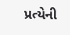પ્રત્યેની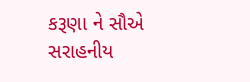કરૂણા ને સૌએ સરાહનીય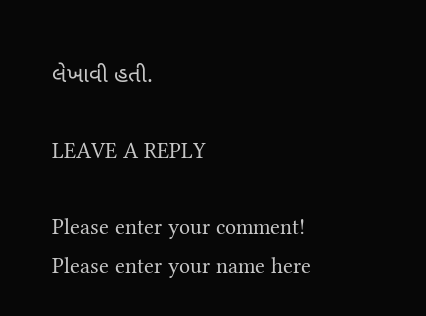લેખાવી હતી.

LEAVE A REPLY

Please enter your comment!
Please enter your name here